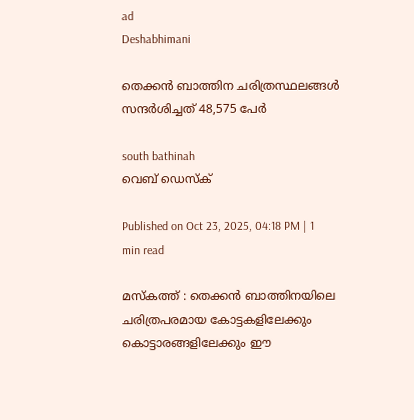ad
Deshabhimani

തെക്കൻ ബാത്തിന ചരിത്രസ്ഥലങ്ങൾ സന്ദർശിച്ചത്‌ 48,575 പേർ

south bathinah
വെബ് ഡെസ്ക്

Published on Oct 23, 2025, 04:18 PM | 1 min read

മസ്‌കത്ത്‌ : തെക്കൻ ബാത്തിനയിലെ ചരിത്രപരമായ കോട്ടകളിലേക്കും കൊട്ടാരങ്ങളിലേക്കും ഈ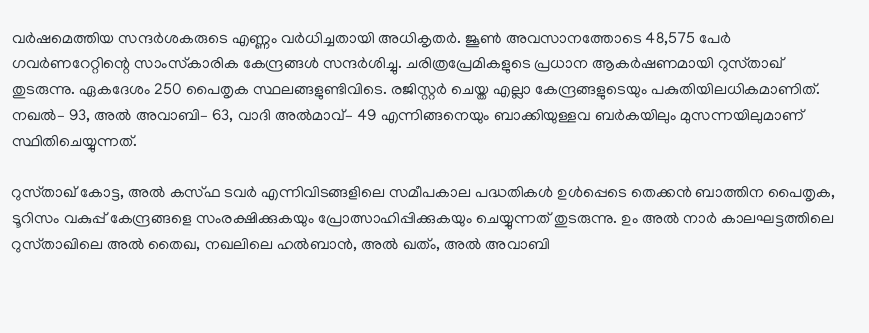വർഷമെത്തിയ സന്ദർശകരുടെ എണ്ണം വർധിച്ചതായി അധികൃതർ. ജൂൺ അവസാനത്തോടെ 48,575 പേർ ഗവർണറേറ്റിന്റെ സാംസ്‌കാരിക കേന്ദ്രങ്ങൾ സന്ദർശിച്ചു. ചരിത്രപ്രേമികളുടെ പ്രധാന ആകർഷണമായി റുസ്‌താഖ് തുടരുന്നു. ഏകദേശം 250 പൈതൃക സ്ഥലങ്ങളുണ്ടിവിടെ. രജിസ്റ്റർ ചെയ്ത എല്ലാ കേന്ദ്രങ്ങളുടെയും പകുതിയിലധികമാണിത്‌. നഖൽ– 93, അൽ അവാബി– 63, വാദി അൽമാവ്‌– 49 എന്നിങ്ങനെയും ബാക്കിയുള്ളവ ബർകയിലും മുസന്നയിലുമാണ് സ്ഥിതിചെയ്യുന്നത്.

റുസ്‌താഖ് കോട്ട, അൽ കസ്‌ഫ ടവർ എന്നിവിടങ്ങളിലെ സമീപകാല പദ്ധതികൾ ഉൾപ്പെടെ തെക്കൻ ബാത്തിന പൈതൃക, ടൂറിസം വകുപ്പ് കേന്ദ്രങ്ങളെ സംരക്ഷിക്കുകയും പ്രോത്സാഹിപ്പിക്കുകയും ചെയ്യുന്നത് തുടരുന്നു. ഉം അൽ നാർ കാലഘട്ടത്തിലെ റുസ്‌താഖിലെ അൽ തൈഖ, നഖലിലെ ഹൽബാൻ, അൽ ഖത്ം, അൽ അവാബി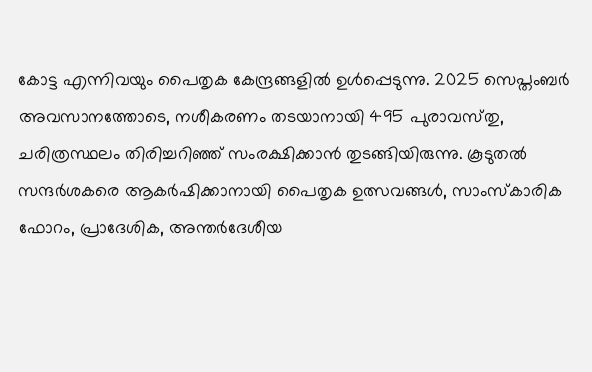കോട്ട എന്നിവയും പൈതൃക കേന്ദ്രങ്ങളിൽ ഉൾപ്പെടുന്നു. 2025 സെപ്തംബർ അവസാനത്തോടെ, നശീകരണം തടയാനായി 495 പുരാവസ്‌തു, ചരിത്രസ്ഥലം തിരിച്ചറിഞ്ഞ്‌ സംരക്ഷിക്കാൻ തുടങ്ങിയിരുന്നു. കൂടുതൽ സന്ദർശകരെ ആകർഷിക്കാനായി പൈതൃക ഉത്സവങ്ങൾ, സാംസ്‌കാരിക ഫോറം, പ്രാദേശിക, അന്തർദേശീയ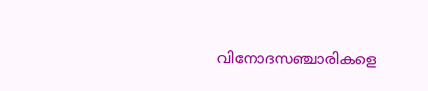വിനോദസഞ്ചാരികളെ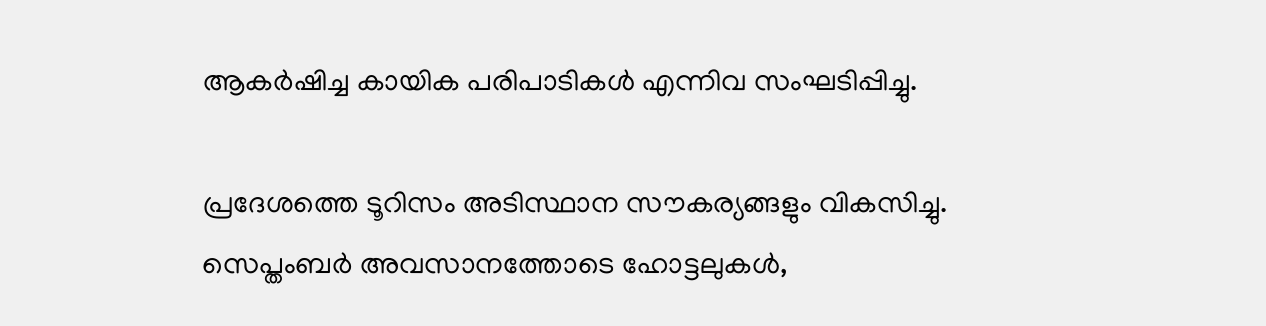ആകർഷിച്ച കായിക പരിപാടികൾ എന്നിവ സംഘടിപ്പിച്ചു.

പ്രദേശത്തെ ടൂറിസം അടിസ്ഥാന സൗകര്യങ്ങളും വികസിച്ചു. സെപ്തംബർ അവസാനത്തോടെ ഹോട്ടലുകൾ,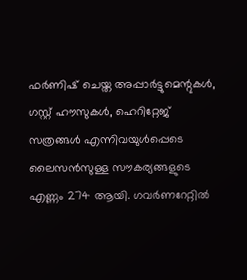ഫർണിഷ് ചെയ്ത അപ്പാർട്ടുമെന്റുകൾ, ഗസ്റ്റ് ഹ‍ൗസുകൾ, ഹെറിറ്റേജ് സത്രങ്ങൾ എന്നിവയുൾപ്പെടെ ലൈസൻസുള്ള സൗകര്യങ്ങളുടെ എണ്ണം 274 ആയി. ഗവർണറേറ്റിൽ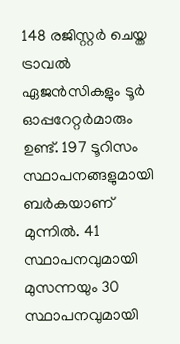148 രജിസ്റ്റർ ചെയ്ത ട്രാവൽ ഏജൻസികളും ടൂർ ഓപ്പറേറ്റർമാരും ഉണ്ട്. 197 ടൂറിസം സ്ഥാപനങ്ങളുമായി ബർകയാണ് മുന്നിൽ. 41 സ്ഥാപനവുമായി മുസന്നയും 30 സ്ഥാപനവുമായി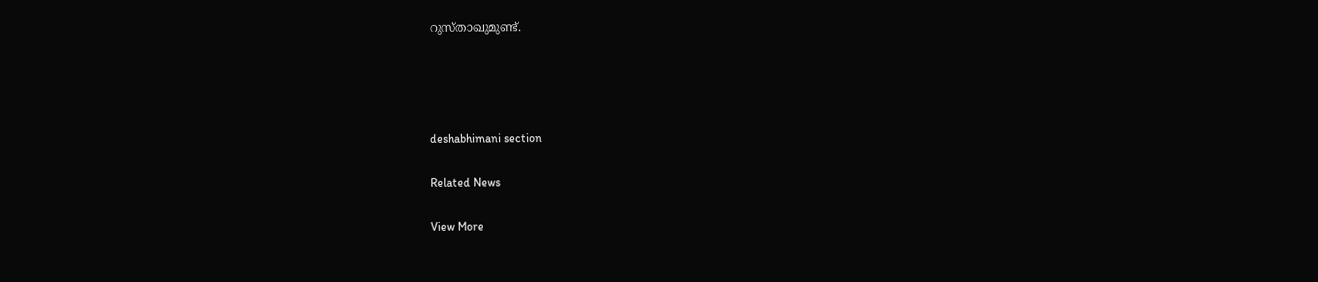റുസ്‌താഖുമുണ്ട്‌.




deshabhimani section

Related News

View More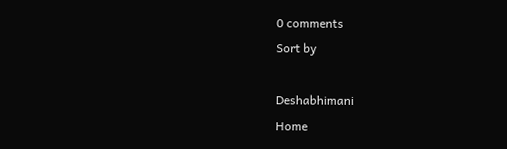0 comments
Sort by

Deshabhimani
Home